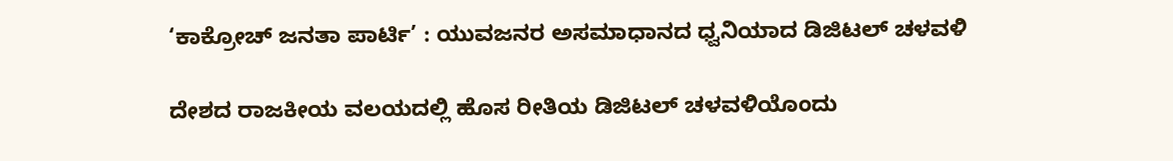‘ಕಾಕ್ರೋಚ್ ಜನತಾ ಪಾರ್ಟಿ’ : ಯುವಜನರ ಅಸಮಾಧಾನದ ಧ್ವನಿಯಾದ ಡಿಜಿಟಲ್ ಚಳವಳಿ

ದೇಶದ ರಾಜಕೀಯ ವಲಯದಲ್ಲಿ ಹೊಸ ರೀತಿಯ ಡಿಜಿಟಲ್ ಚಳವಳಿಯೊಂದು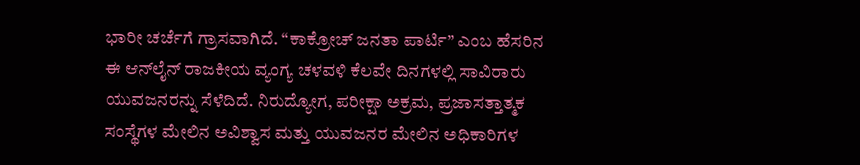ಭಾರೀ ಚರ್ಚೆಗೆ ಗ್ರಾಸವಾಗಿದೆ. “ಕಾಕ್ರೋಚ್ ಜನತಾ ಪಾರ್ಟಿ” ಎಂಬ ಹೆಸರಿನ ಈ ಆನ್‌ಲೈನ್‌ ರಾಜಕೀಯ ವ್ಯಂಗ್ಯ ಚಳವಳಿ ಕೆಲವೇ ದಿನಗಳಲ್ಲಿ ಸಾವಿರಾರು ಯುವಜನರನ್ನು ಸೆಳೆದಿದೆ. ನಿರುದ್ಯೋಗ, ಪರೀಕ್ಷಾ ಅಕ್ರಮ, ಪ್ರಜಾಸತ್ತಾತ್ಮಕ ಸಂಸ್ಥೆಗಳ ಮೇಲಿನ ಅವಿಶ್ವಾಸ ಮತ್ತು ಯುವಜನರ ಮೇಲಿನ ಅಧಿಕಾರಿಗಳ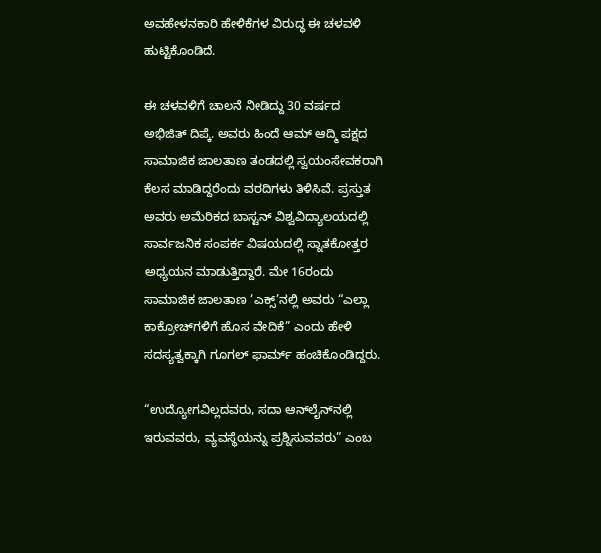ಅವಹೇಳನಕಾರಿ ಹೇಳಿಕೆಗಳ ವಿರುದ್ಧ ಈ ಚಳವಳಿ ಹುಟ್ಟಿಕೊಂಡಿದೆ.

ಈ ಚಳವಳಿಗೆ ಚಾಲನೆ ನೀಡಿದ್ದು 30 ವರ್ಷದ ಅಭಿಜಿತ್ ದಿಪ್ಕೆ. ಅವರು ಹಿಂದೆ ಆಮ್ ಆದ್ಮಿ ಪಕ್ಷದ ಸಾಮಾಜಿಕ ಜಾಲತಾಣ ತಂಡದಲ್ಲಿ ಸ್ವಯಂಸೇವಕರಾಗಿ ಕೆಲಸ ಮಾಡಿದ್ದರೆಂದು ವರದಿಗಳು ತಿಳಿಸಿವೆ. ಪ್ರಸ್ತುತ ಅವರು ಅಮೆರಿಕದ ಬಾಸ್ಟನ್ ವಿಶ್ವವಿದ್ಯಾಲಯದಲ್ಲಿ ಸಾರ್ವಜನಿಕ ಸಂಪರ್ಕ ವಿಷಯದಲ್ಲಿ ಸ್ನಾತಕೋತ್ತರ ಅಧ್ಯಯನ ಮಾಡುತ್ತಿದ್ದಾರೆ. ಮೇ 16ರಂದು ಸಾಮಾಜಿಕ ಜಾಲತಾಣ ‘ಎಕ್ಸ್’ನಲ್ಲಿ ಅವರು “ಎಲ್ಲಾ ಕಾಕ್ರೋಚ್‌ಗಳಿಗೆ ಹೊಸ ವೇದಿಕೆ” ಎಂದು ಹೇಳಿ ಸದಸ್ಯತ್ವಕ್ಕಾಗಿ ಗೂಗಲ್ ಫಾರ್ಮ್ ಹಂಚಿಕೊಂಡಿದ್ದರು.

“ಉದ್ಯೋಗವಿಲ್ಲದವರು, ಸದಾ ಆನ್‌ಲೈನ್‌ನಲ್ಲಿ ಇರುವವರು, ವ್ಯವಸ್ಥೆಯನ್ನು ಪ್ರಶ್ನಿಸುವವರು” ಎಂಬ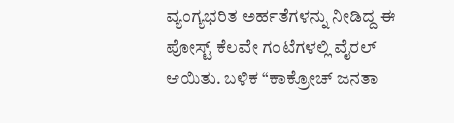ವ್ಯಂಗ್ಯಭರಿತ ಅರ್ಹತೆಗಳನ್ನು ನೀಡಿದ್ದ ಈ ಪೋಸ್ಟ್ ಕೆಲವೇ ಗಂಟೆಗಳಲ್ಲಿ ವೈರಲ್ ಆಯಿತು. ಬಳಿಕ “ಕಾಕ್ರೋಚ್ ಜನತಾ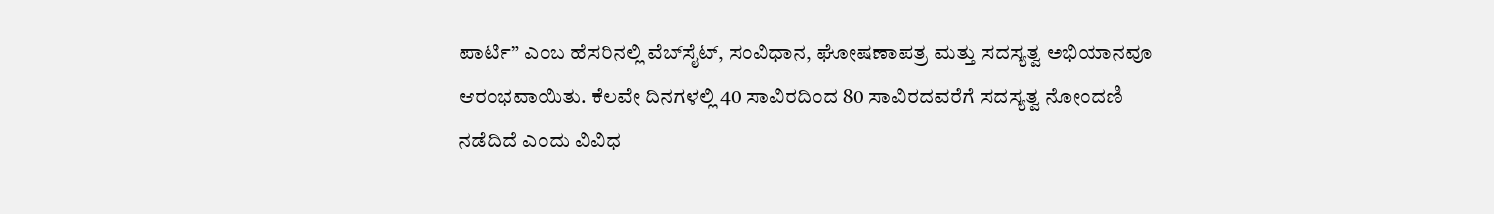ಪಾರ್ಟಿ” ಎಂಬ ಹೆಸರಿನಲ್ಲಿ ವೆಬ್‌ಸೈಟ್‌, ಸಂವಿಧಾನ, ಘೋಷಣಾಪತ್ರ ಮತ್ತು ಸದಸ್ಯತ್ವ ಅಭಿಯಾನವೂ ಆರಂಭವಾಯಿತು. ಕೆಲವೇ ದಿನಗಳಲ್ಲಿ 40 ಸಾವಿರದಿಂದ 80 ಸಾವಿರದವರೆಗೆ ಸದಸ್ಯತ್ವ ನೋಂದಣಿ ನಡೆದಿದೆ ಎಂದು ವಿವಿಧ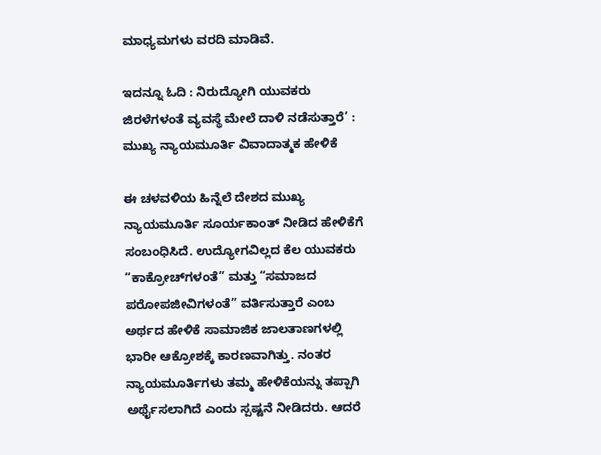ಮಾಧ್ಯಮಗಳು ವರದಿ ಮಾಡಿವೆ.

ಇದನ್ನೂ ಓದಿ : ನಿರುದ್ಯೋಗಿ ಯುವಕರು ಜಿರಳೆಗಳಂತೆ ವ್ಯವಸ್ಥೆ ಮೇಲೆ ದಾಳಿ ನಡೆಸುತ್ತಾರೆ’ : ಮುಖ್ಯ ನ್ಯಾಯಮೂರ್ತಿ ವಿವಾದಾತ್ಮಕ ಹೇಳಿಕೆ

ಈ ಚಳವಳಿಯ ಹಿನ್ನೆಲೆ ದೇಶದ ಮುಖ್ಯ ನ್ಯಾಯಮೂರ್ತಿ ಸೂರ್ಯಕಾಂತ್ ನೀಡಿದ ಹೇಳಿಕೆಗೆ ಸಂಬಂಧಿಸಿದೆ. ಉದ್ಯೋಗವಿಲ್ಲದ ಕೆಲ ಯುವಕರು “ಕಾಕ್ರೋಚ್‌ಗಳಂತೆ” ಮತ್ತು “ಸಮಾಜದ ಪರೋಪಜೀವಿಗಳಂತೆ” ವರ್ತಿಸುತ್ತಾರೆ ಎಂಬ ಅರ್ಥದ ಹೇಳಿಕೆ ಸಾಮಾಜಿಕ ಜಾಲತಾಣಗಳಲ್ಲಿ ಭಾರೀ ಆಕ್ರೋಶಕ್ಕೆ ಕಾರಣವಾಗಿತ್ತು. ನಂತರ ನ್ಯಾಯಮೂರ್ತಿಗಳು ತಮ್ಮ ಹೇಳಿಕೆಯನ್ನು ತಪ್ಪಾಗಿ ಅರ್ಥೈಸಲಾಗಿದೆ ಎಂದು ಸ್ಪಷ್ಟನೆ ನೀಡಿದರು. ಆದರೆ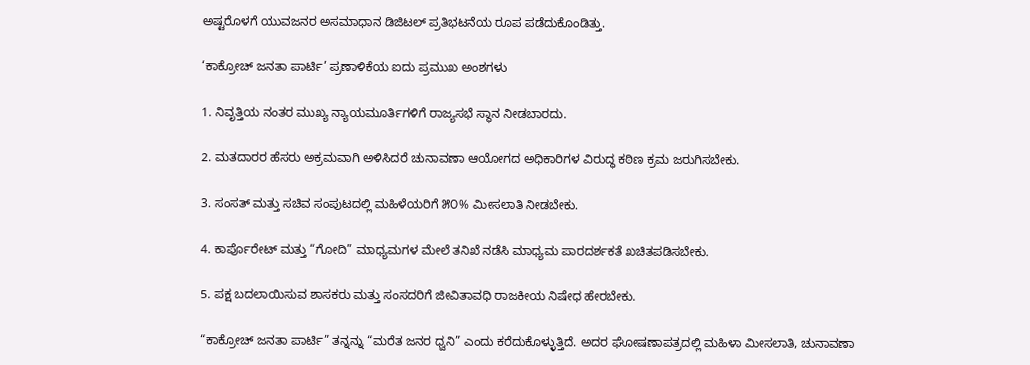ಅಷ್ಟರೊಳಗೆ ಯುವಜನರ ಅಸಮಾಧಾನ ಡಿಜಿಟಲ್ ಪ್ರತಿಭಟನೆಯ ರೂಪ ಪಡೆದುಕೊಂಡಿತ್ತು.

‘ಕಾಕ್ರೋಚ್ ಜನತಾ ಪಾರ್ಟಿ’ ಪ್ರಣಾಳಿಕೆಯ ಐದು ಪ್ರಮುಖ ಅಂಶಗಳು

1. ನಿವೃತ್ತಿಯ ನಂತರ ಮುಖ್ಯ ನ್ಯಾಯಮೂರ್ತಿಗಳಿಗೆ ರಾಜ್ಯಸಭೆ ಸ್ಥಾನ ನೀಡಬಾರದು.

2. ಮತದಾರರ ಹೆಸರು ಅಕ್ರಮವಾಗಿ ಅಳಿಸಿದರೆ ಚುನಾವಣಾ ಆಯೋಗದ ಅಧಿಕಾರಿಗಳ ವಿರುದ್ಧ ಕಠಿಣ ಕ್ರಮ ಜರುಗಿಸಬೇಕು.

3. ಸಂಸತ್ ಮತ್ತು ಸಚಿವ ಸಂಪುಟದಲ್ಲಿ ಮಹಿಳೆಯರಿಗೆ ೫೦% ಮೀಸಲಾತಿ ನೀಡಬೇಕು.

4. ಕಾರ್ಪೊರೇಟ್ ಮತ್ತು “ಗೋದಿ” ಮಾಧ್ಯಮಗಳ ಮೇಲೆ ತನಿಖೆ ನಡೆಸಿ ಮಾಧ್ಯಮ ಪಾರದರ್ಶಕತೆ ಖಚಿತಪಡಿಸಬೇಕು.

5. ಪಕ್ಷ ಬದಲಾಯಿಸುವ ಶಾಸಕರು ಮತ್ತು ಸಂಸದರಿಗೆ ಜೀವಿತಾವಧಿ ರಾಜಕೀಯ ನಿಷೇಧ ಹೇರಬೇಕು.

“ಕಾಕ್ರೋಚ್ ಜನತಾ ಪಾರ್ಟಿ” ತನ್ನನ್ನು “ಮರೆತ ಜನರ ಧ್ವನಿ” ಎಂದು ಕರೆದುಕೊಳ್ಳುತ್ತಿದೆ. ಅದರ ಘೋಷಣಾಪತ್ರದಲ್ಲಿ ಮಹಿಳಾ ಮೀಸಲಾತಿ, ಚುನಾವಣಾ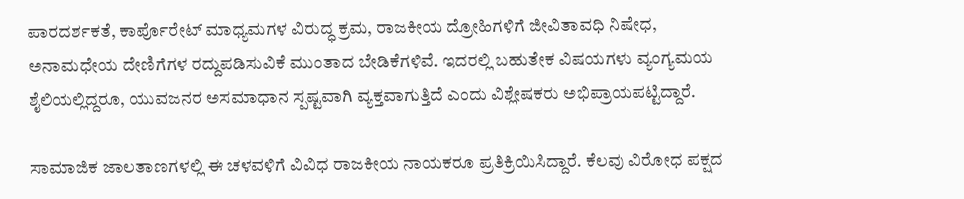ಪಾರದರ್ಶಕತೆ, ಕಾರ್ಪೊರೇಟ್ ಮಾಧ್ಯಮಗಳ ವಿರುದ್ಧ ಕ್ರಮ, ರಾಜಕೀಯ ದ್ರೋಹಿಗಳಿಗೆ ಜೀವಿತಾವಧಿ ನಿಷೇಧ, ಅನಾಮಧೇಯ ದೇಣಿಗೆಗಳ ರದ್ದುಪಡಿಸುವಿಕೆ ಮುಂತಾದ ಬೇಡಿಕೆಗಳಿವೆ. ಇದರಲ್ಲಿ ಬಹುತೇಕ ವಿಷಯಗಳು ವ್ಯಂಗ್ಯಮಯ ಶೈಲಿಯಲ್ಲಿದ್ದರೂ, ಯುವಜನರ ಅಸಮಾಧಾನ ಸ್ಪಷ್ಟವಾಗಿ ವ್ಯಕ್ತವಾಗುತ್ತಿದೆ ಎಂದು ವಿಶ್ಲೇಷಕರು ಅಭಿಪ್ರಾಯಪಟ್ಟಿದ್ದಾರೆ.

ಸಾಮಾಜಿಕ ಜಾಲತಾಣಗಳಲ್ಲಿ ಈ ಚಳವಳಿಗೆ ವಿವಿಧ ರಾಜಕೀಯ ನಾಯಕರೂ ಪ್ರತಿಕ್ರಿಯಿಸಿದ್ದಾರೆ. ಕೆಲವು ವಿರೋಧ ಪಕ್ಷದ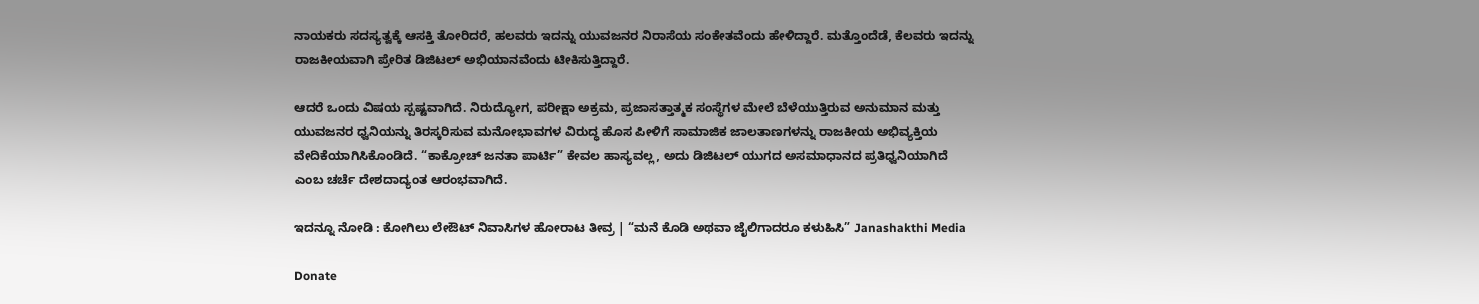ನಾಯಕರು ಸದಸ್ಯತ್ವಕ್ಕೆ ಆಸಕ್ತಿ ತೋರಿದರೆ, ಹಲವರು ಇದನ್ನು ಯುವಜನರ ನಿರಾಸೆಯ ಸಂಕೇತವೆಂದು ಹೇಳಿದ್ದಾರೆ. ಮತ್ತೊಂದೆಡೆ, ಕೆಲವರು ಇದನ್ನು ರಾಜಕೀಯವಾಗಿ ಪ್ರೇರಿತ ಡಿಜಿಟಲ್ ಅಭಿಯಾನವೆಂದು ಟೀಕಿಸುತ್ತಿದ್ದಾರೆ.

ಆದರೆ ಒಂದು ವಿಷಯ ಸ್ಪಷ್ಟವಾಗಿದೆ. ನಿರುದ್ಯೋಗ, ಪರೀಕ್ಷಾ ಅಕ್ರಮ, ಪ್ರಜಾಸತ್ತಾತ್ಮಕ ಸಂಸ್ಥೆಗಳ ಮೇಲೆ ಬೆಳೆಯುತ್ತಿರುವ ಅನುಮಾನ ಮತ್ತು ಯುವಜನರ ಧ್ವನಿಯನ್ನು ತಿರಸ್ಕರಿಸುವ ಮನೋಭಾವಗಳ ವಿರುದ್ಧ ಹೊಸ ಪೀಳಿಗೆ ಸಾಮಾಜಿಕ ಜಾಲತಾಣಗಳನ್ನು ರಾಜಕೀಯ ಅಭಿವ್ಯಕ್ತಿಯ ವೇದಿಕೆಯಾಗಿಸಿಕೊಂಡಿದೆ. “ಕಾಕ್ರೋಚ್ ಜನತಾ ಪಾರ್ಟಿ” ಕೇವಲ ಹಾಸ್ಯವಲ್ಲ, ಅದು ಡಿಜಿಟಲ್ ಯುಗದ ಅಸಮಾಧಾನದ ಪ್ರತಿಧ್ವನಿಯಾಗಿದೆ ಎಂಬ ಚರ್ಚೆ ದೇಶದಾದ್ಯಂತ ಆರಂಭವಾಗಿದೆ.

ಇದನ್ನೂ ನೋಡಿ : ಕೋಗಿಲು ಲೇಔಟ್ ನಿವಾಸಿಗಳ ಹೋರಾಟ ತೀವ್ರ | “ಮನೆ ಕೊಡಿ ಅಥವಾ ಜೈಲಿಗಾದರೂ ಕಳುಹಿಸಿ” Janashakthi Media

Donate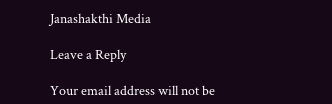Janashakthi Media

Leave a Reply

Your email address will not be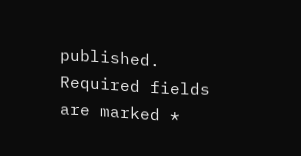published. Required fields are marked *